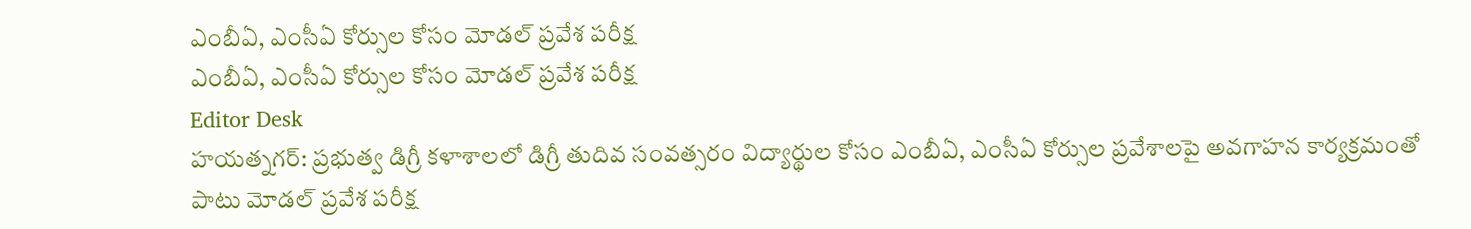ఎంబీఏ, ఎంసీఏ కోర్సుల కోసం మోడల్ ప్రవేశ పరీక్ష
ఎంబీఏ, ఎంసీఏ కోర్సుల కోసం మోడల్ ప్రవేశ పరీక్ష
Editor Desk
హయత్నగర్: ప్రభుత్వ డిగ్రీ కళాశాలలో డిగ్రీ తుదివ సంవత్సరం విద్యార్థుల కోసం ఎంబీఏ, ఎంసీఏ కోర్సుల ప్రవేశాలపై అవగాహన కార్యక్రమంతో పాటు మోడల్ ప్రవేశ పరీక్ష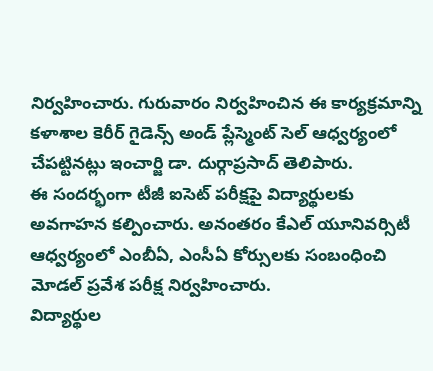నిర్వహించారు. గురువారం నిర్వహించిన ఈ కార్యక్రమాన్ని కళాశాల కెరీర్ గైడెన్స్ అండ్ ప్లేస్మెంట్ సెల్ ఆధ్వర్యంలో చేపట్టినట్లు ఇంచార్జి డా. దుర్గాప్రసాద్ తెలిపారు.
ఈ సందర్భంగా టీజీ ఐసెట్ పరీక్షపై విద్యార్థులకు అవగాహన కల్పించారు. అనంతరం కేఎల్ యూనివర్సిటీ ఆధ్వర్యంలో ఎంబీఏ, ఎంసీఏ కోర్సులకు సంబంధించి మోడల్ ప్రవేశ పరీక్ష నిర్వహించారు.
విద్యార్థుల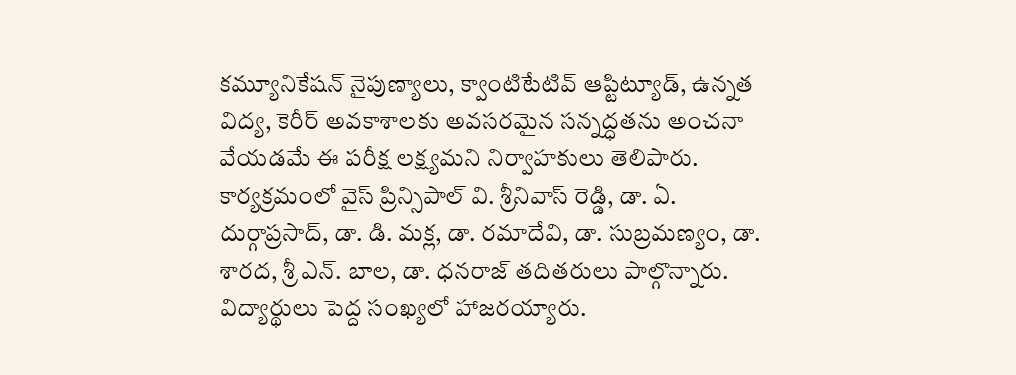కమ్యూనికేషన్ నైపుణ్యాలు, క్వాంటిటేటివ్ ఆప్టిట్యూడ్, ఉన్నత విద్య, కెరీర్ అవకాశాలకు అవసరమైన సన్నద్ధతను అంచనా వేయడమే ఈ పరీక్ష లక్ష్యమని నిర్వాహకులు తెలిపారు.
కార్యక్రమంలో వైస్ ప్రిన్సిపాల్ వి. శ్రీనివాస్ రెడ్డి, డా. ఏ. దుర్గాప్రసాద్, డా. డి. మక్ల, డా. రమాదేవి, డా. సుబ్రమణ్యం, డా. శారద, శ్రీ ఎన్. బాల, డా. ధనరాజ్ తదితరులు పాల్గొన్నారు. విద్యార్థులు పెద్ద సంఖ్యలో హాజరయ్యారు.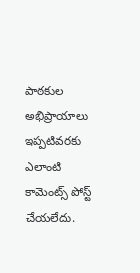పాఠకుల అభిప్రాయాలు
ఇప్పటివరకు ఎలాంటి కామెంట్స్ పోస్ట్ చేయలేదు.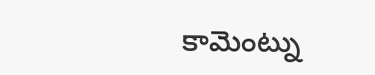కామెంట్ను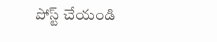పోస్ట్ చేయండి